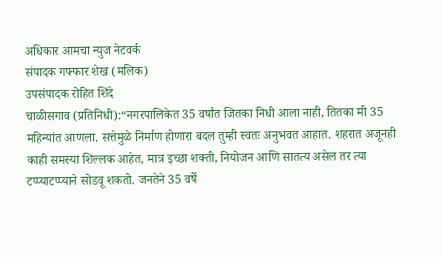अधिकार आमचा न्युज नेटवर्क
संपादक गफ्फार शेख (मलिक)
उपसंपादक रोहित शिंदे
चाळीसगाव (प्रतिनिधी):“नगरपालिकेत 35 वर्षांत जितका निधी आला नाही, तितका मी 35 महिन्यांत आणला. सत्तेमुळे निर्माण होणारा बदल तुम्ही स्वतः अनुभवत आहात. शहरात अजूनही काही समस्या शिल्लक आहेत, मात्र इच्छा शक्ती, नियोजन आणि सातत्य असेल तर त्या टप्प्याटप्प्याने सोडवू शकतो. जनतेने 35 वर्षे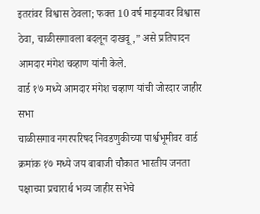इतरांवर विश्वास ठेवला; फक्त 10 वर्ष माझ्यावर विश्वास ठेवा, चाळीसगावला बदलून दाखवू,” असे प्रतिपादन आमदार मंगेश चव्हाण यांनी केले.
वार्ड १७ मध्ये आमदार मंगेश चव्हाण यांची जोरदार जाहीर सभा
चाळीसगाव नगरपरिषद निवडणुकीच्या पार्श्वभूमीवर वार्ड क्रमांक १७ मध्ये जय बाबाजी चौकात भारतीय जनता पक्षाच्या प्रचारार्थ भव्य जाहीर सभेचे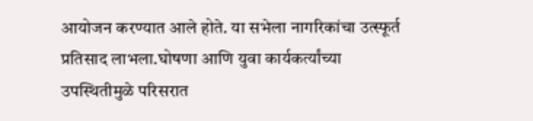आयोजन करण्यात आले होते. या सभेला नागरिकांचा उत्स्फूर्त प्रतिसाद लाभला.घोषणा आणि युवा कार्यकर्त्यांच्या उपस्थितीमुळे परिसरात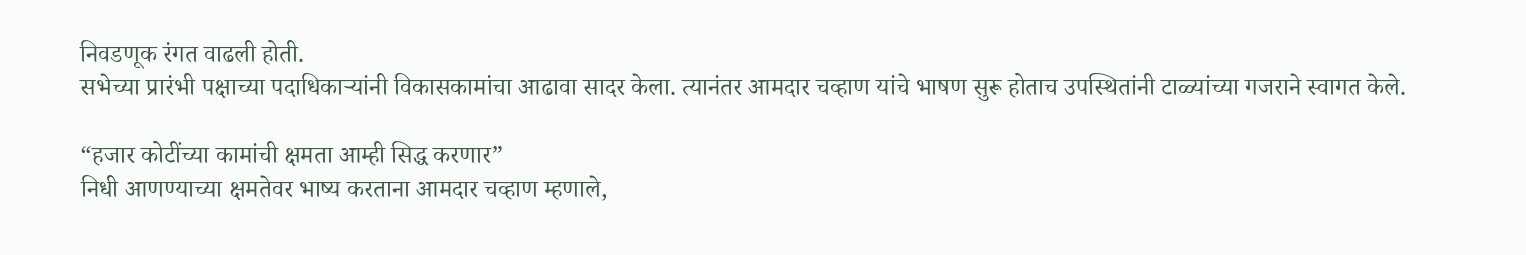निवडणूक रंगत वाढली होती.
सभेच्या प्रारंभी पक्षाच्या पदाधिकाऱ्यांनी विकासकामांचा आढावा सादर केला. त्यानंतर आमदार चव्हाण यांचे भाषण सुरू होताच उपस्थितांनी टाळ्यांच्या गजराने स्वागत केले.

“हजार कोटींच्या कामांची क्षमता आम्ही सिद्ध करणार”
निधी आणण्याच्या क्षमतेवर भाष्य करताना आमदार चव्हाण म्हणाले,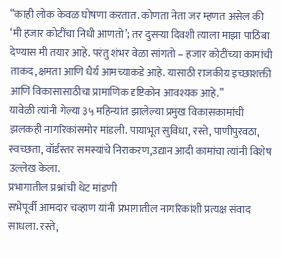“काही लोक केवळ घोषणा करतात. कोणता नेता जर म्हणत असेल की ‘मी हजार कोटींचा निधी आणतो’; तर दुसऱ्या दिवशी त्याला माझा पाठिंबा देण्यास मी तयार आहे. परंतु शंभर वेळा सांगतो – हजार कोटींच्या कामांची ताकद, क्षमता आणि धैर्य आमच्याकडे आहे. यासाठी राजकीय इच्छाशक्ती आणि विकासासाठीचा प्रामाणिक दृष्टिकोन आवश्यक आहे.”
यावेळी त्यांनी गेल्या ३५ महिन्यांत झालेल्या प्रमुख विकासकामांची झलकही नागरिकांसमोर मांडली. पायाभूत सुविधा, रस्ते, पाणीपुरवठा, स्वच्छता, वॉर्डस्तर समस्यांचे निराकरण,उद्यान आदी कामांचा त्यांनी विशेष उल्लेख केला.
प्रभागातील प्रश्नांची थेट मांडणी
सभेपूर्वी आमदार चव्हाण यांनी प्रभागातील नागरिकांशी प्रत्यक्ष संवाद साधला. रस्ते,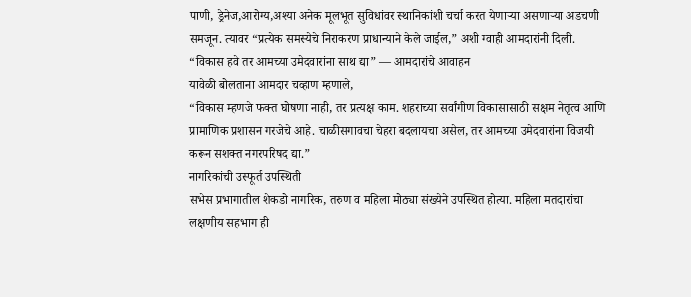पाणी, ड्रेनेज,आरोग्य,अश्या अनेक मूलभूत सुविधांवर स्थानिकांशी चर्चा करत येणाऱ्या असणाऱ्या अडचणी समजून. त्यावर “प्रत्येक समस्येचे निराकरण प्राधान्याने केले जाईल,” अशी ग्वाही आमदारांनी दिली.
“विकास हवे तर आमच्या उमेदवारांना साथ द्या” — आमदारांचे आवाहन
यावेळी बोलताना आमदार चव्हाण म्हणाले,
“विकास म्हणजे फक्त घोषणा नाही, तर प्रत्यक्ष काम. शहराच्या सर्वांगीण विकासासाठी सक्षम नेतृत्व आणि प्रामाणिक प्रशासन गरजेचे आहे. चाळीसगावचा चेहरा बदलायचा असेल, तर आमच्या उमेदवारांना विजयी करून सशक्त नगरपरिषद द्या.”
नागरिकांची उस्फूर्त उपस्थिती
सभेस प्रभागातील शेकडो नागरिक, तरुण व महिला मोठ्या संख्येने उपस्थित होत्या. महिला मतदारांचा लक्षणीय सहभाग ही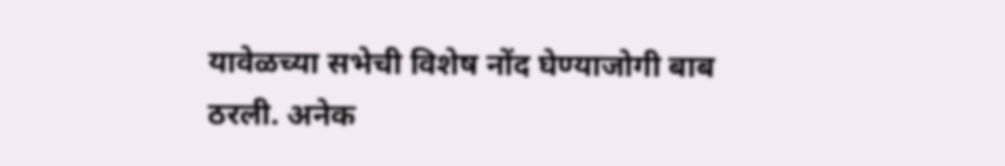यावेळच्या सभेची विशेष नोंद घेण्याजोगी बाब ठरली. अनेक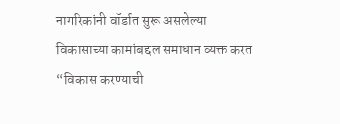नागरिकांनी वॉर्डात सुरू असलेल्या विकासाच्या कामांबद्दल समाधान व्यक्त करत “विकास करण्याची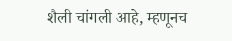शैली चांगली आहे, म्हणूनच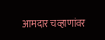आमदार चव्हाणांवर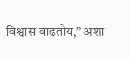विश्वास वाढतोय,” अशा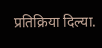प्रतिक्रिया दिल्या.